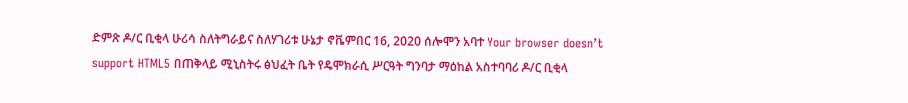ድምጽ ዶ/ር ቢቂላ ሁሪሳ ስለትግራይና ስለሃገሪቱ ሁኔታ ኖቬምበር 16, 2020 ሰሎሞን አባተ Your browser doesn’t support HTML5 በጠቅላይ ሚኒስትሩ ፅህፈት ቤት የዴሞክራሲ ሥርዓት ግንባታ ማዕከል አስተባባሪ ዶ/ር ቢቂላ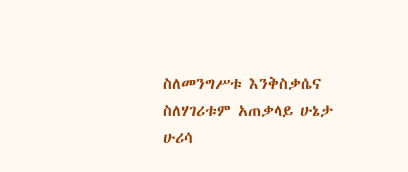ስለመንግሥቱ እንቅስቃሴና ስለሃገሪቱም አጠቃላይ ሁኔታ ሁሪሳ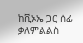ከቪኦኤ ጋር ሰፊ ቃለምልልስ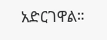አድርገዋል።